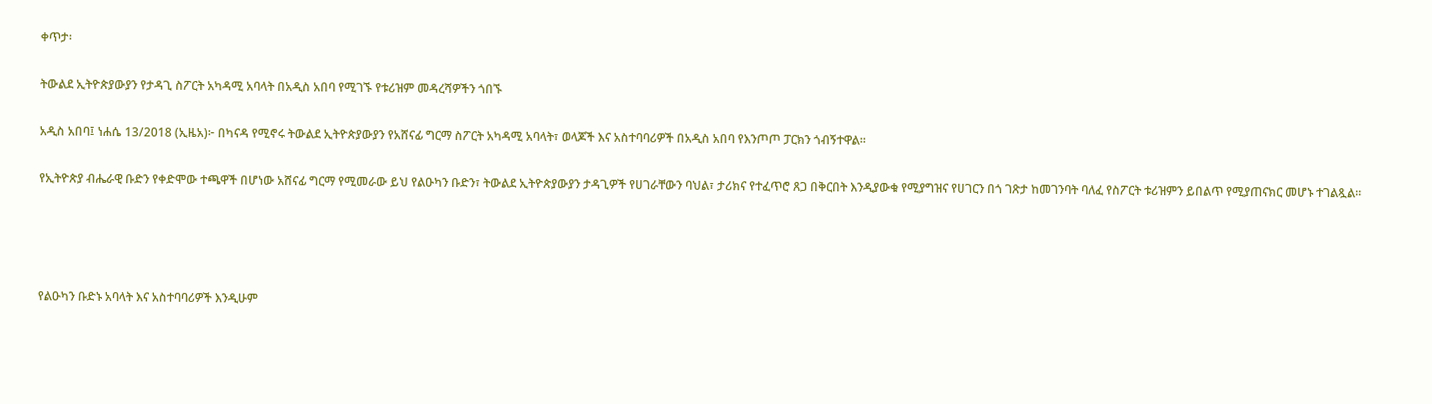ቀጥታ፡

ትውልደ ኢትዮጵያውያን የታዳጊ ስፖርት አካዳሚ አባላት በአዲስ አበባ የሚገኙ የቱሪዝም መዳረሻዎችን ጎበኙ

አዲስ አበባ፤ ነሐሴ 13/2018 (ኢዜአ)፦ በካናዳ የሚኖሩ ትውልደ ኢትዮጵያውያን የአሸናፊ ግርማ ስፖርት አካዳሚ አባላት፣ ወላጆች እና አስተባባሪዎች በአዲስ አበባ የእንጦጦ ፓርክን ጎብኝተዋል።

የኢትዮጵያ ብሔራዊ ቡድን የቀድሞው ተጫዋች በሆነው አሸናፊ ግርማ የሚመራው ይህ የልዑካን ቡድን፣ ትውልደ ኢትዮጵያውያን ታዳጊዎች የሀገራቸውን ባህል፣ ታሪክና የተፈጥሮ ጸጋ በቅርበት እንዲያውቁ የሚያግዝና የሀገርን በጎ ገጽታ ከመገንባት ባለፈ የስፖርት ቱሪዝምን ይበልጥ የሚያጠናክር መሆኑ ተገልጿል።




የልዑካን ቡድኑ አባላት እና አስተባባሪዎች እንዲሁም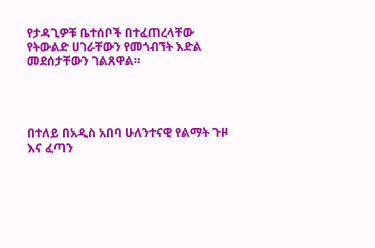የታዳጊዎቹ ቤተሰቦች በተፈጠረላቸው የትውልድ ሀገራቸውን የመጎብኘት እድል መደሰታቸውን ገልጸዋል።




በተለይ በአዲስ አበባ ሁለንተናዊ የልማት ጉዞ እና ፈጣን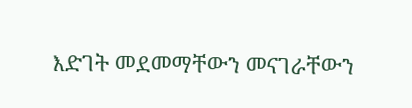እድገት መደመማቸውን መናገራቸውን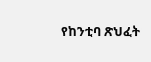የከንቲባ ጽህፈት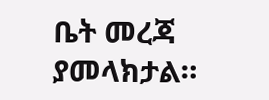ቤት መረጃ ያመላክታል።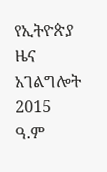የኢትዮጵያ ዜና አገልግሎት
2015
ዓ.ም